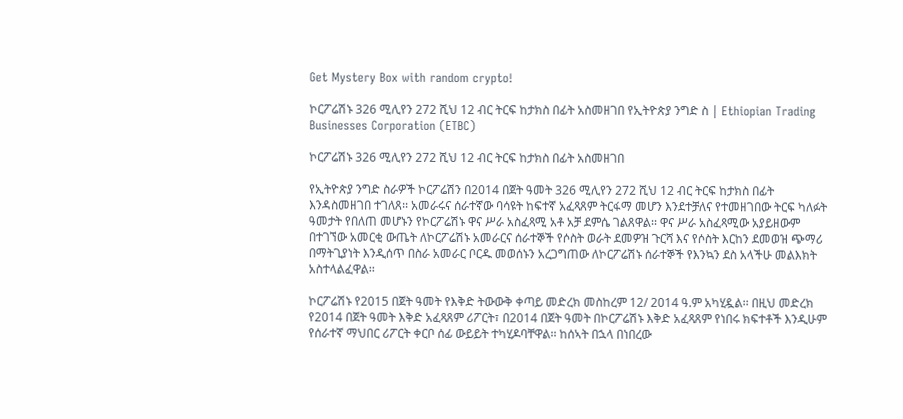Get Mystery Box with random crypto!

ኮርፖሬሽኑ 326 ሚሊየን 272 ሺህ 12 ብር ትርፍ ከታክስ በፊት አስመዘገበ የኢትዮጵያ ንግድ ስ | Ethiopian Trading Businesses Corporation (ETBC)

ኮርፖሬሽኑ 326 ሚሊየን 272 ሺህ 12 ብር ትርፍ ከታክስ በፊት አስመዘገበ

የኢትዮጵያ ንግድ ስራዎች ኮርፖሬሽን በ2014 በጀት ዓመት 326 ሚሊየን 272 ሺህ 12 ብር ትርፍ ከታክስ በፊት እንዳስመዘገበ ተገለጸ፡፡ አመራሩና ሰራተኛው ባሳዩት ከፍተኛ አፈጻጸም ትርፋማ መሆን እንደተቻለና የተመዘገበው ትርፍ ካለፉት ዓመታት የበለጠ መሆኑን የኮርፖሬሽኑ ዋና ሥራ አስፈጻሚ አቶ አቻ ደምሴ ገልጸዋል፡፡ ዋና ሥራ አስፈጻሚው አያይዘውም በተገኘው አመርቂ ውጤት ለኮርፖሬሽኑ አመራርና ሰራተኞች የሶስት ወራት ደመዎዝ ጉርሻ እና የሶስት እርከን ደመወዝ ጭማሪ በማትጊያነት እንዲሰጥ በስራ አመራር ቦርዱ መወሰኑን አረጋግጠው ለኮርፖሬሽኑ ሰራተኞች የእንኳን ደስ አላችሁ መልእክት አስተላልፈዋል፡፡

ኮርፖሬሽኑ የ2015 በጀት ዓመት የእቅድ ትውውቅ ቀጣይ መድረክ መስከረም 12/ 2014 ዓ.ም አካሂዷል፡፡ በዚህ መድረክ የ2014 በጀት ዓመት እቅድ አፈጻጸም ሪፖርት፣ በ2014 በጀት ዓመት በኮርፖሬሽኑ እቅድ አፈጻጸም የነበሩ ክፍተቶች እንዲሁም የሰራተኛ ማህበር ሪፖርት ቀርቦ ሰፊ ውይይት ተካሂዶባቸዋል፡፡ ከሰኣት በኋላ በነበረው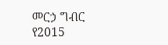መርኃ ግብር የ2015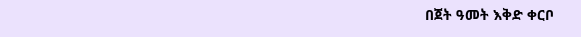በጀት ዓመት እቅድ ቀርቦ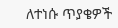ለተነሱ ጥያቄዎች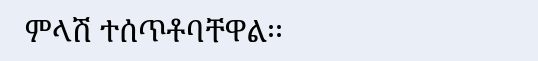ምላሽ ተሰጥቶባቸዋል፡፡